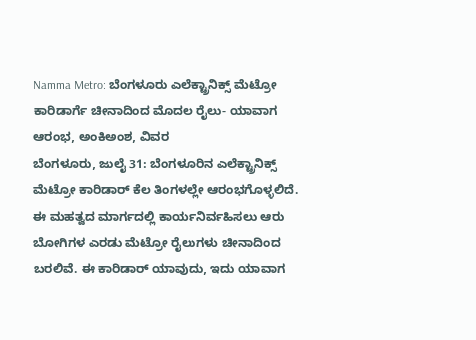Namma Metro: ಬೆಂಗಳೂರು ಎಲೆಕ್ಟ್ರಾನಿಕ್ಸ್ ಮೆಟ್ರೋ ಕಾರಿಡಾರ್ಗೆ ಚೀನಾದಿಂದ ಮೊದಲ ರೈಲು- ಯಾವಾಗ ಆರಂಭ, ಅಂಕಿಅಂಶ, ವಿವರ
ಬೆಂಗಳೂರು, ಜುಲೈ 31: ಬೆಂಗಳೂರಿನ ಎಲೆಕ್ಟ್ರಾನಿಕ್ಸ್ ಮೆಟ್ರೋ ಕಾರಿಡಾರ್ ಕೆಲ ತಿಂಗಳಲ್ಲೇ ಆರಂಭಗೊಳ್ಳಲಿದೆ. ಈ ಮಹತ್ವದ ಮಾರ್ಗದಲ್ಲಿ ಕಾರ್ಯನಿರ್ವಹಿಸಲು ಆರು ಬೋಗಿಗಳ ಎರಡು ಮೆಟ್ರೋ ರೈಲುಗಳು ಚೀನಾದಿಂದ ಬರಲಿವೆ. ಈ ಕಾರಿಡಾರ್ ಯಾವುದು, ಇದು ಯಾವಾಗ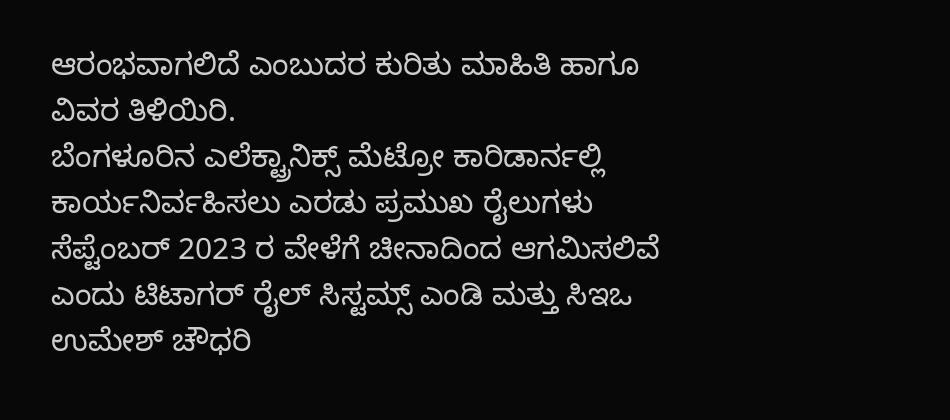ಆರಂಭವಾಗಲಿದೆ ಎಂಬುದರ ಕುರಿತು ಮಾಹಿತಿ ಹಾಗೂ ವಿವರ ತಿಳಿಯಿರಿ.
ಬೆಂಗಳೂರಿನ ಎಲೆಕ್ಟ್ರಾನಿಕ್ಸ್ ಮೆಟ್ರೋ ಕಾರಿಡಾರ್ನಲ್ಲಿ ಕಾರ್ಯನಿರ್ವಹಿಸಲು ಎರಡು ಪ್ರಮುಖ ರೈಲುಗಳು ಸೆಪ್ಟೆಂಬರ್ 2023 ರ ವೇಳೆಗೆ ಚೀನಾದಿಂದ ಆಗಮಿಸಲಿವೆ ಎಂದು ಟಿಟಾಗರ್ ರೈಲ್ ಸಿಸ್ಟಮ್ಸ್ ಎಂಡಿ ಮತ್ತು ಸಿಇಒ ಉಮೇಶ್ ಚೌಧರಿ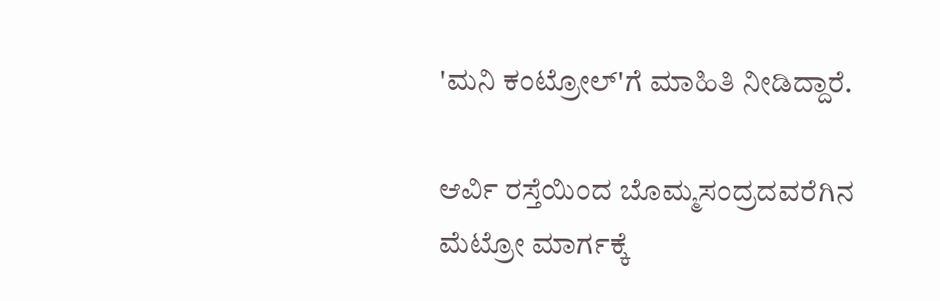'ಮನಿ ಕಂಟ್ರೋಲ್'ಗೆ ಮಾಹಿತಿ ನೀಡಿದ್ದಾರೆ.

ಆರ್ವಿ ರಸ್ತೆಯಿಂದ ಬೊಮ್ಮಸಂದ್ರದವರೆಗಿನ ಮೆಟ್ರೋ ಮಾರ್ಗಕ್ಕೆ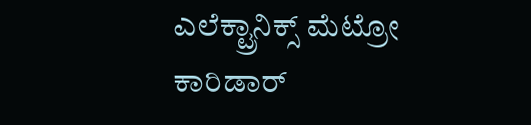ಎಲೆಕ್ಟ್ರಾನಿಕ್ಸ್ ಮೆಟ್ರೋ ಕಾರಿಡಾರ್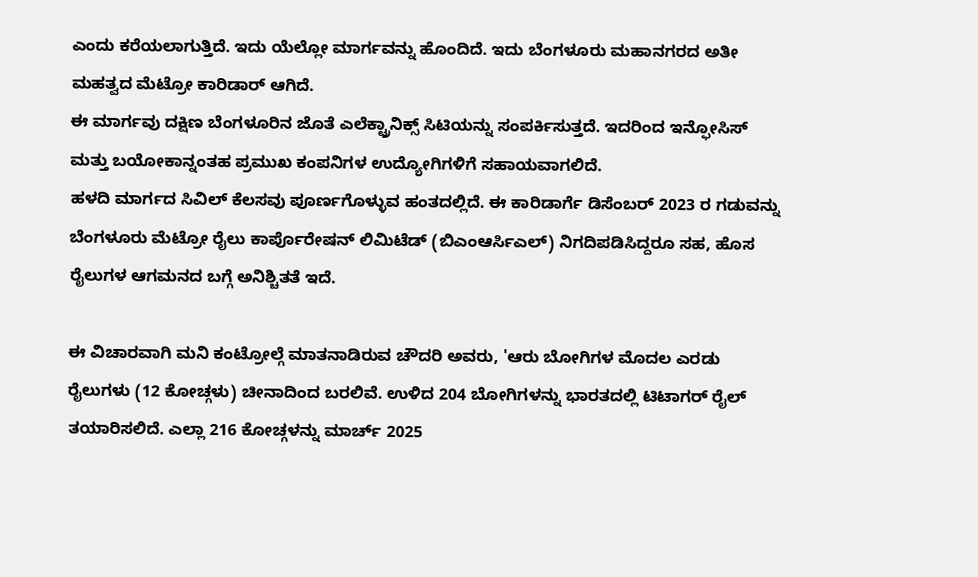ಎಂದು ಕರೆಯಲಾಗುತ್ತಿದೆ. ಇದು ಯೆಲ್ಲೋ ಮಾರ್ಗವನ್ನು ಹೊಂದಿದೆ. ಇದು ಬೆಂಗಳೂರು ಮಹಾನಗರದ ಅತೀ ಮಹತ್ವದ ಮೆಟ್ರೋ ಕಾರಿಡಾರ್ ಆಗಿದೆ.
ಈ ಮಾರ್ಗವು ದಕ್ಷಿಣ ಬೆಂಗಳೂರಿನ ಜೊತೆ ಎಲೆಕ್ಟ್ರಾನಿಕ್ಸ್ ಸಿಟಿಯನ್ನು ಸಂಪರ್ಕಿಸುತ್ತದೆ. ಇದರಿಂದ ಇನ್ಫೋಸಿಸ್ ಮತ್ತು ಬಯೋಕಾನ್ನಂತಹ ಪ್ರಮುಖ ಕಂಪನಿಗಳ ಉದ್ಯೋಗಿಗಳಿಗೆ ಸಹಾಯವಾಗಲಿದೆ.
ಹಳದಿ ಮಾರ್ಗದ ಸಿವಿಲ್ ಕೆಲಸವು ಪೂರ್ಣಗೊಳ್ಳುವ ಹಂತದಲ್ಲಿದೆ. ಈ ಕಾರಿಡಾರ್ಗೆ ಡಿಸೆಂಬರ್ 2023 ರ ಗಡುವನ್ನು ಬೆಂಗಳೂರು ಮೆಟ್ರೋ ರೈಲು ಕಾರ್ಪೊರೇಷನ್ ಲಿಮಿಟೆಡ್ (ಬಿಎಂಆರ್ಸಿಎಲ್) ನಿಗದಿಪಡಿಸಿದ್ದರೂ ಸಹ, ಹೊಸ ರೈಲುಗಳ ಆಗಮನದ ಬಗ್ಗೆ ಅನಿಶ್ಚಿತತೆ ಇದೆ.

ಈ ವಿಚಾರವಾಗಿ ಮನಿ ಕಂಟ್ರೋಲ್ಗೆ ಮಾತನಾಡಿರುವ ಚೌದರಿ ಅವರು, 'ಆರು ಬೋಗಿಗಳ ಮೊದಲ ಎರಡು ರೈಲುಗಳು (12 ಕೋಚ್ಗಳು) ಚೀನಾದಿಂದ ಬರಲಿವೆ. ಉಳಿದ 204 ಬೋಗಿಗಳನ್ನು ಭಾರತದಲ್ಲಿ ಟಿಟಾಗರ್ ರೈಲ್ ತಯಾರಿಸಲಿದೆ. ಎಲ್ಲಾ 216 ಕೋಚ್ಗಳನ್ನು ಮಾರ್ಚ್ 2025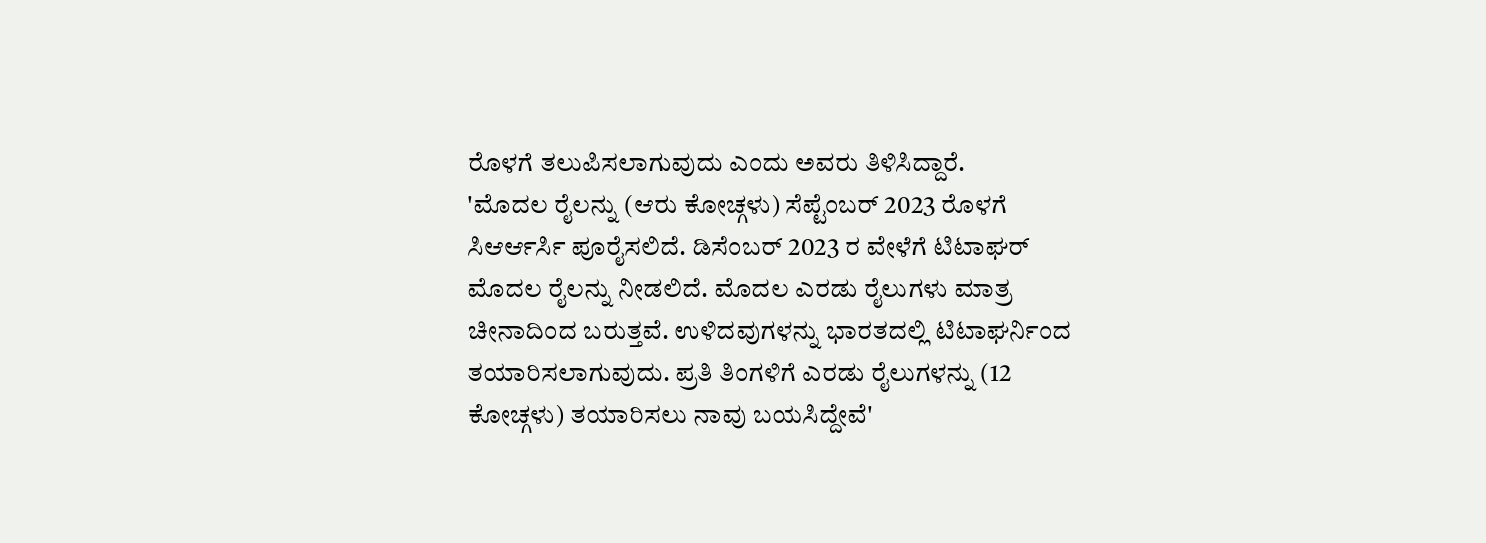ರೊಳಗೆ ತಲುಪಿಸಲಾಗುವುದು ಎಂದು ಅವರು ತಿಳಿಸಿದ್ದಾರೆ.
'ಮೊದಲ ರೈಲನ್ನು (ಆರು ಕೋಚ್ಗಳು) ಸೆಪ್ಟೆಂಬರ್ 2023 ರೊಳಗೆ ಸಿಆರ್ಆರ್ಸಿ ಪೂರೈಸಲಿದೆ. ಡಿಸೆಂಬರ್ 2023 ರ ವೇಳೆಗೆ ಟಿಟಾಘರ್ ಮೊದಲ ರೈಲನ್ನು ನೀಡಲಿದೆ. ಮೊದಲ ಎರಡು ರೈಲುಗಳು ಮಾತ್ರ ಚೀನಾದಿಂದ ಬರುತ್ತವೆ. ಉಳಿದವುಗಳನ್ನು ಭಾರತದಲ್ಲಿ ಟಿಟಾಘರ್ನಿಂದ ತಯಾರಿಸಲಾಗುವುದು. ಪ್ರತಿ ತಿಂಗಳಿಗೆ ಎರಡು ರೈಲುಗಳನ್ನು (12 ಕೋಚ್ಗಳು) ತಯಾರಿಸಲು ನಾವು ಬಯಸಿದ್ದೇವೆ'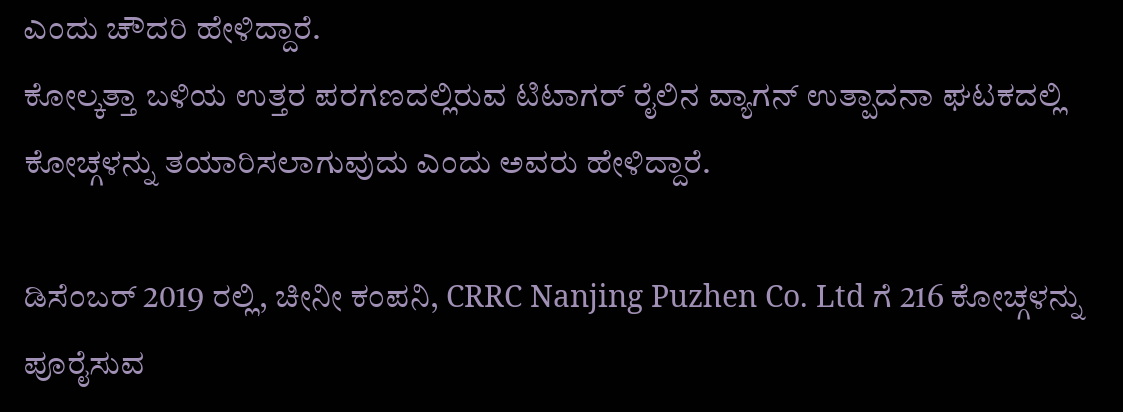ಎಂದು ಚೌದರಿ ಹೇಳಿದ್ದಾರೆ.
ಕೋಲ್ಕತ್ತಾ ಬಳಿಯ ಉತ್ತರ ಪರಗಣದಲ್ಲಿರುವ ಟಿಟಾಗರ್ ರೈಲಿನ ವ್ಯಾಗನ್ ಉತ್ಪಾದನಾ ಘಟಕದಲ್ಲಿ ಕೋಚ್ಗಳನ್ನು ತಯಾರಿಸಲಾಗುವುದು ಎಂದು ಅವರು ಹೇಳಿದ್ದಾರೆ.

ಡಿಸೆಂಬರ್ 2019 ರಲ್ಲಿ, ಚೀನೀ ಕಂಪನಿ, CRRC Nanjing Puzhen Co. Ltd ಗೆ 216 ಕೋಚ್ಗಳನ್ನು ಪೂರೈಸುವ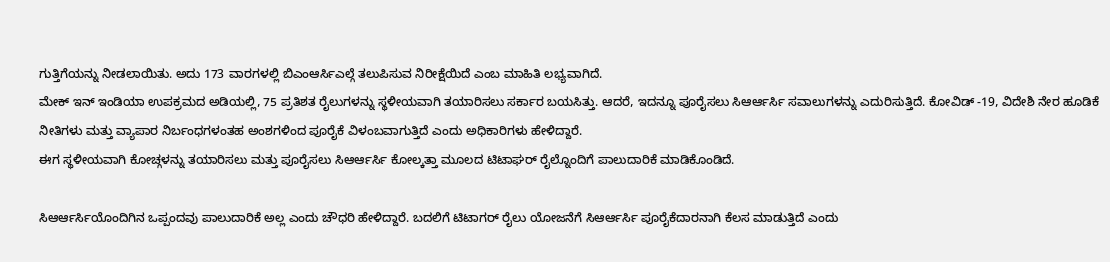ಗುತ್ತಿಗೆಯನ್ನು ನೀಡಲಾಯಿತು. ಅದು 173 ವಾರಗಳಲ್ಲಿ ಬಿಎಂಆರ್ಸಿಎಲ್ಗೆ ತಲುಪಿಸುವ ನಿರೀಕ್ಷೆಯಿದೆ ಎಂಬ ಮಾಹಿತಿ ಲಭ್ಯವಾಗಿದೆ.
ಮೇಕ್ ಇನ್ ಇಂಡಿಯಾ ಉಪಕ್ರಮದ ಅಡಿಯಲ್ಲಿ, 75 ಪ್ರತಿಶತ ರೈಲುಗಳನ್ನು ಸ್ಥಳೀಯವಾಗಿ ತಯಾರಿಸಲು ಸರ್ಕಾರ ಬಯಸಿತ್ತು. ಆದರೆ, ಇದನ್ನೂ ಪೂರೈಸಲು ಸಿಆರ್ಆರ್ಸಿ ಸವಾಲುಗಳನ್ನು ಎದುರಿಸುತ್ತಿದೆ. ಕೋವಿಡ್ -19, ವಿದೇಶಿ ನೇರ ಹೂಡಿಕೆ ನೀತಿಗಳು ಮತ್ತು ವ್ಯಾಪಾರ ನಿರ್ಬಂಧಗಳಂತಹ ಅಂಶಗಳಿಂದ ಪೂರೈಕೆ ವಿಳಂಬವಾಗುತ್ತಿದೆ ಎಂದು ಅಧಿಕಾರಿಗಳು ಹೇಳಿದ್ದಾರೆ.
ಈಗ ಸ್ಥಳೀಯವಾಗಿ ಕೋಚ್ಗಳನ್ನು ತಯಾರಿಸಲು ಮತ್ತು ಪೂರೈಸಲು ಸಿಆರ್ಆರ್ಸಿ ಕೋಲ್ಕತ್ತಾ ಮೂಲದ ಟಿಟಾಘರ್ ರೈಲ್ನೊಂದಿಗೆ ಪಾಲುದಾರಿಕೆ ಮಾಡಿಕೊಂಡಿದೆ.

ಸಿಆರ್ಆರ್ಸಿಯೊಂದಿಗಿನ ಒಪ್ಪಂದವು ಪಾಲುದಾರಿಕೆ ಅಲ್ಲ ಎಂದು ಚೌಧರಿ ಹೇಳಿದ್ದಾರೆ. ಬದಲಿಗೆ ಟಿಟಾಗರ್ ರೈಲು ಯೋಜನೆಗೆ ಸಿಆರ್ಆರ್ಸಿ ಪೂರೈಕೆದಾರನಾಗಿ ಕೆಲಸ ಮಾಡುತ್ತಿದೆ ಎಂದು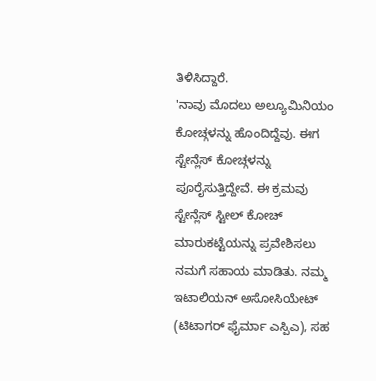ತಿಳಿಸಿದ್ದಾರೆ.
'ನಾವು ಮೊದಲು ಅಲ್ಯೂಮಿನಿಯಂ ಕೋಚ್ಗಳನ್ನು ಹೊಂದಿದ್ದೆವು. ಈಗ ಸ್ಟೇನ್ಲೆಸ್ ಕೋಚ್ಗಳನ್ನು ಪೂರೈಸುತ್ತಿದ್ದೇವೆ. ಈ ಕ್ರಮವು ಸ್ಟೇನ್ಲೆಸ್ ಸ್ಟೀಲ್ ಕೋಚ್ ಮಾರುಕಟ್ಟೆಯನ್ನು ಪ್ರವೇಶಿಸಲು ನಮಗೆ ಸಹಾಯ ಮಾಡಿತು. ನಮ್ಮ ಇಟಾಲಿಯನ್ ಅಸೋಸಿಯೇಟ್ (ಟಿಟಾಗರ್ ಫೈರ್ಮಾ ಎಸ್ಪಿಎ), ಸಹ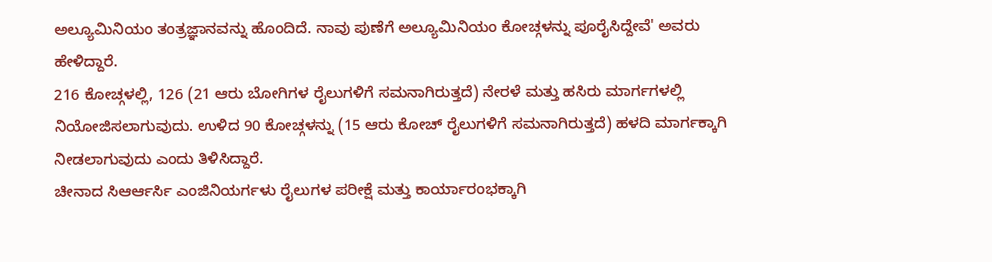ಅಲ್ಯೂಮಿನಿಯಂ ತಂತ್ರಜ್ಞಾನವನ್ನು ಹೊಂದಿದೆ. ನಾವು ಪುಣೆಗೆ ಅಲ್ಯೂಮಿನಿಯಂ ಕೋಚ್ಗಳನ್ನು ಪೂರೈಸಿದ್ದೇವೆ' ಅವರು ಹೇಳಿದ್ದಾರೆ.
216 ಕೋಚ್ಗಳಲ್ಲಿ, 126 (21 ಆರು ಬೋಗಿಗಳ ರೈಲುಗಳಿಗೆ ಸಮನಾಗಿರುತ್ತದೆ) ನೇರಳೆ ಮತ್ತು ಹಸಿರು ಮಾರ್ಗಗಳಲ್ಲಿ ನಿಯೋಜಿಸಲಾಗುವುದು. ಉಳಿದ 90 ಕೋಚ್ಗಳನ್ನು (15 ಆರು ಕೋಚ್ ರೈಲುಗಳಿಗೆ ಸಮನಾಗಿರುತ್ತದೆ) ಹಳದಿ ಮಾರ್ಗಕ್ಕಾಗಿ ನೀಡಲಾಗುವುದು ಎಂದು ತಿಳಿಸಿದ್ದಾರೆ.
ಚೀನಾದ ಸಿಆರ್ಆರ್ಸಿ ಎಂಜಿನಿಯರ್ಗಳು ರೈಲುಗಳ ಪರೀಕ್ಷೆ ಮತ್ತು ಕಾರ್ಯಾರಂಭಕ್ಕಾಗಿ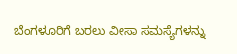ಬೆಂಗಳೂರಿಗೆ ಬರಲು ವೀಸಾ ಸಮಸ್ಯೆಗಳನ್ನು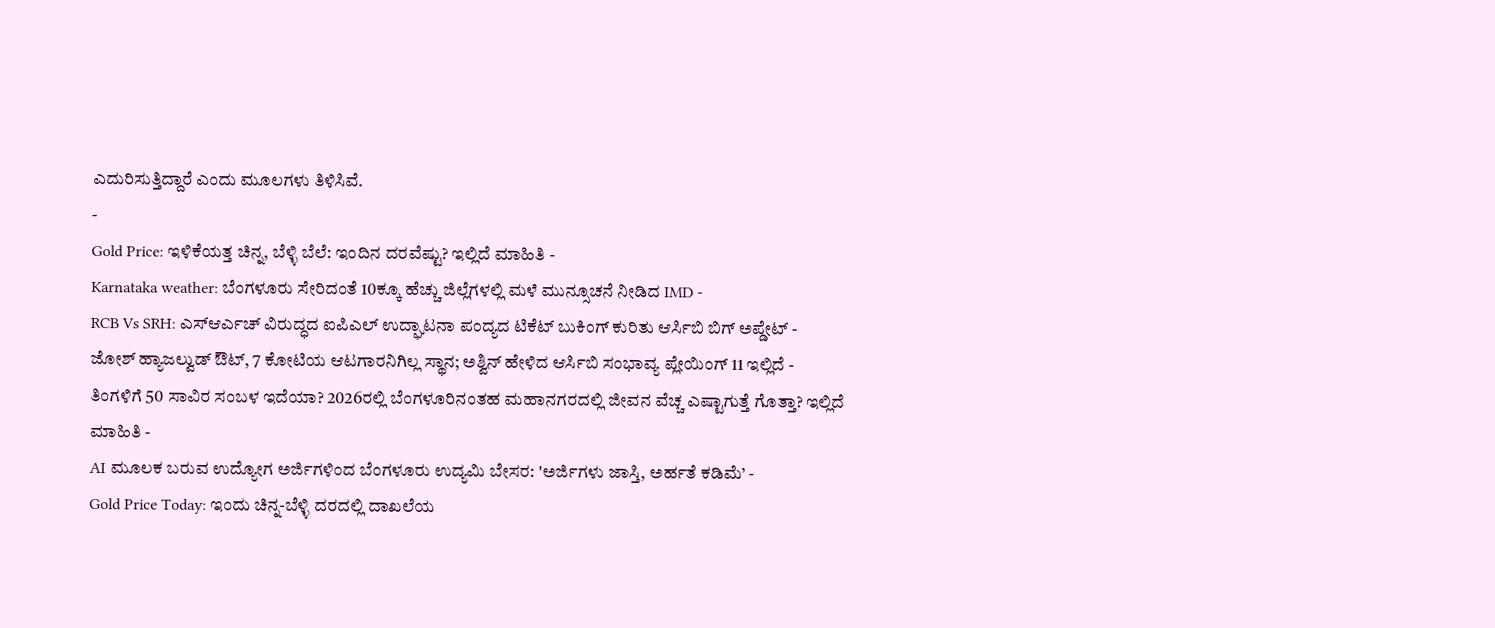ಎದುರಿಸುತ್ತಿದ್ದಾರೆ ಎಂದು ಮೂಲಗಳು ತಿಳಿಸಿವೆ.
-
Gold Price: ಇಳಿಕೆಯತ್ತ ಚಿನ್ನ, ಬೆಳ್ಳಿ ಬೆಲೆ: ಇಂದಿನ ದರವೆಷ್ಟು? ಇಲ್ಲಿದೆ ಮಾಹಿತಿ -
Karnataka weather: ಬೆಂಗಳೂರು ಸೇರಿದಂತೆ 10ಕ್ಕೂ ಹೆಚ್ಚು ಜಿಲ್ಲೆಗಳಲ್ಲಿ ಮಳೆ ಮುನ್ಸೂಚನೆ ನೀಡಿದ IMD -
RCB Vs SRH: ಎಸ್ಆರ್ಎಚ್ ವಿರುದ್ಧದ ಐಪಿಎಲ್ ಉದ್ಘಾಟನಾ ಪಂದ್ಯದ ಟಿಕೆಟ್ ಬುಕಿಂಗ್ ಕುರಿತು ಆರ್ಸಿಬಿ ಬಿಗ್ ಅಪ್ಡೇಟ್ -
ಜೋಶ್ ಹ್ಯಾಜಲ್ವುಡ್ ಔಟ್, 7 ಕೋಟಿಯ ಆಟಗಾರನಿಗಿಲ್ಲ ಸ್ಥಾನ; ಅಶ್ವಿನ್ ಹೇಳಿದ ಆರ್ಸಿಬಿ ಸಂಭಾವ್ಯ ಪ್ಲೇಯಿಂಗ್ 11 ಇಲ್ಲಿದೆ -
ತಿಂಗಳಿಗೆ 50 ಸಾವಿರ ಸಂಬಳ ಇದೆಯಾ? 2026ರಲ್ಲಿ ಬೆಂಗಳೂರಿನಂತಹ ಮಹಾನಗರದಲ್ಲಿ ಜೀವನ ವೆಚ್ಚ ಎಷ್ಟಾಗುತ್ತೆ ಗೊತ್ತಾ? ಇಲ್ಲಿದೆ ಮಾಹಿತಿ -
AI ಮೂಲಕ ಬರುವ ಉದ್ಯೋಗ ಅರ್ಜಿಗಳಿಂದ ಬೆಂಗಳೂರು ಉದ್ಯಮಿ ಬೇಸರ: 'ಅರ್ಜಿಗಳು ಜಾಸ್ತಿ, ಅರ್ಹತೆ ಕಡಿಮೆ’ -
Gold Price Today: ಇಂದು ಚಿನ್ನ-ಬೆಳ್ಳಿ ದರದಲ್ಲಿ ದಾಖಲೆಯ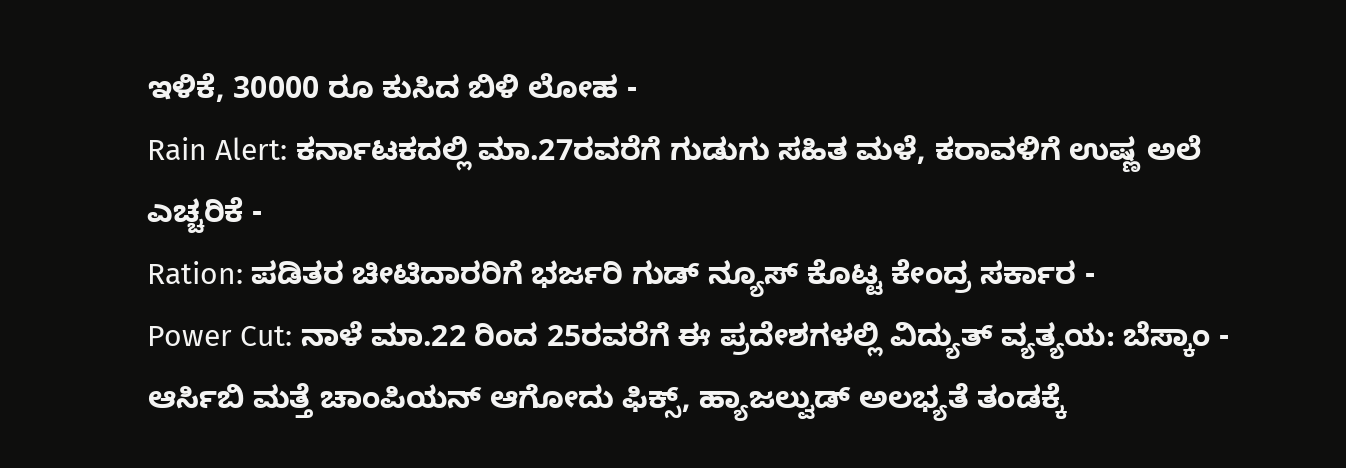ಇಳಿಕೆ, 30000 ರೂ ಕುಸಿದ ಬಿಳಿ ಲೋಹ -
Rain Alert: ಕರ್ನಾಟಕದಲ್ಲಿ ಮಾ.27ರವರೆಗೆ ಗುಡುಗು ಸಹಿತ ಮಳೆ, ಕರಾವಳಿಗೆ ಉಷ್ಣ ಅಲೆ ಎಚ್ಚರಿಕೆ -
Ration: ಪಡಿತರ ಚೀಟಿದಾರರಿಗೆ ಭರ್ಜರಿ ಗುಡ್ ನ್ಯೂಸ್ ಕೊಟ್ಟ ಕೇಂದ್ರ ಸರ್ಕಾರ -
Power Cut: ನಾಳೆ ಮಾ.22 ರಿಂದ 25ರವರೆಗೆ ಈ ಪ್ರದೇಶಗಳಲ್ಲಿ ವಿದ್ಯುತ್ ವ್ಯತ್ಯಯ: ಬೆಸ್ಕಾಂ -
ಆರ್ಸಿಬಿ ಮತ್ತೆ ಚಾಂಪಿಯನ್ ಆಗೋದು ಫಿಕ್ಸ್, ಹ್ಯಾಜಲ್ವುಡ್ ಅಲಭ್ಯತೆ ತಂಡಕ್ಕೆ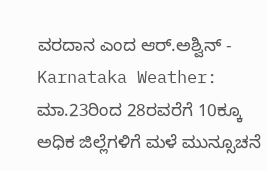ವರದಾನ ಎಂದ ಆರ್.ಅಶ್ವಿನ್ -
Karnataka Weather: ಮಾ.23ರಿಂದ 28ರವರೆಗೆ 10ಕ್ಕೂ ಅಧಿಕ ಜಿಲ್ಲೆಗಳಿಗೆ ಮಳೆ ಮುನ್ಸೂಚನೆ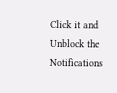Click it and Unblock the Notifications